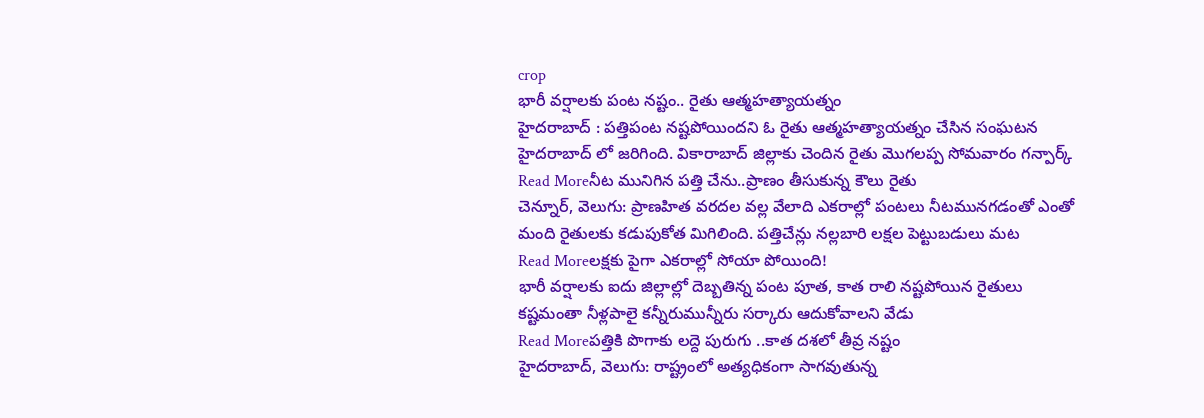crop
భారీ వర్షాలకు పంట నష్టం.. రైతు ఆత్మహత్యాయత్నం
హైదరాబాద్ : పత్తిపంట నష్టపోయిందని ఓ రైతు ఆత్మహత్యాయత్నం చేసిన సంఘటన హైదరాబాద్ లో జరిగింది. వికారాబాద్ జిల్లాకు చెందిన రైతు మొగలప్ప సోమవారం గన్పార్క్
Read Moreనీట మునిగిన పత్తి చేను..ప్రాణం తీసుకున్న కౌలు రైతు
చెన్నూర్, వెలుగు: ప్రాణహిత వరదల వల్ల వేలాది ఎకరాల్లో పంటలు నీటమునగడంతో ఎంతో మంది రైతులకు కడుపుకోత మిగిలింది. పత్తిచేన్లు నల్లబారి లక్షల పెట్టుబడులు మట
Read Moreలక్షకు పైగా ఎకరాల్లో సోయా పోయింది!
భారీ వర్షాలకు ఐదు జిల్లాల్లో దెబ్బతిన్న పంట పూత, కాత రాలి నష్టపోయిన రైతులు కష్టమంతా నీళ్లపాలై కన్నీరుమున్నీరు సర్కారు ఆదుకోవాలని వేడు
Read Moreపత్తికి పొగాకు లద్దె పురుగు ..కాత దశలో తీవ్ర నష్టం
హైదరాబాద్, వెలుగు: రాష్ట్రంలో అత్యధికంగా సాగవుతున్న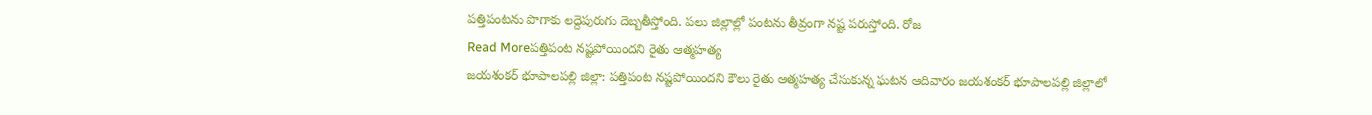పత్తిపంటను పొగాకు లద్దెపురుగు దెబ్బతీస్తోంది. పలు జిల్లాల్లో పంటను తీవ్రంగా నష్ట పరుస్తోంది. రోజ
Read Moreపత్తిపంట నష్టపోయిందని రైతు ఆత్మహత్య
జయశంకర్ భూపాలపల్లి జిల్లా: పత్తిపంట నష్టపోయిందని కౌలు రైతు ఆత్మహత్య చేసుకున్న ఘటన ఆదివారం జయశంకర్ భూపాలపల్లి జిల్లాలో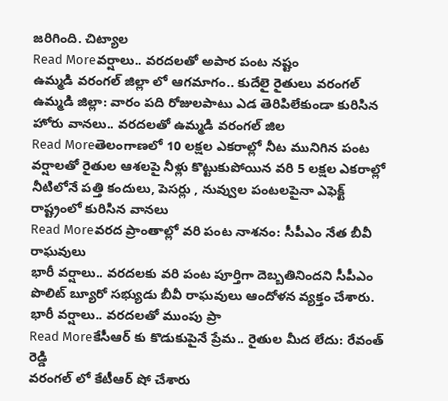జరిగింది. చిట్యాల
Read Moreవర్షాలు.. వరదలతో అపార పంట నష్టం
ఉమ్మడి వరంగల్ జిల్లా లో ఆగమాగం.. కుదేలై రైతులు వరంగల్ ఉమ్మడి జిల్లా: వారం పది రోజులపాటు ఎడ తెరిపిలేకుండా కురిసిన హోరు వానలు.. వరదలతో ఉమ్మడి వరంగల్ జిల
Read Moreతెలంగాణలో 10 లక్షల ఎకరాల్లో నీట మునిగిన పంట
వర్షాలతో రైతుల ఆశలపై నీళ్లు కొట్టుకుపోయిన వరి 5 లక్షల ఎకరాల్లో నీటిలోనే పత్తి కందులు, పెసర్లు , నువ్వుల పంటలపైనా ఎఫెక్ట్ రాష్ట్రంలో కురిసిన వానలు
Read Moreవరద ప్రాంతాల్లో వరి పంట నాశనం: సీపీఎం నేత బీవీ రాఘవులు
భారీ వర్షాలు.. వరదలకు వరి పంట పూర్తిగా దెబ్బతినిందని సీపీఎం పొలిట్ బ్యూరో సభ్యుడు బీవీ రాఘవులు ఆందోళన వ్యక్తం చేశారు. భారీ వర్షాలు.. వరదలతో ముంపు ప్రా
Read Moreకేసీఆర్ కు కొడుకుపైనే ప్రేమ.. రైతుల మీద లేదు: రేవంత్ రెడ్డి
వరంగల్ లో కేటీఆర్ షో చేశారు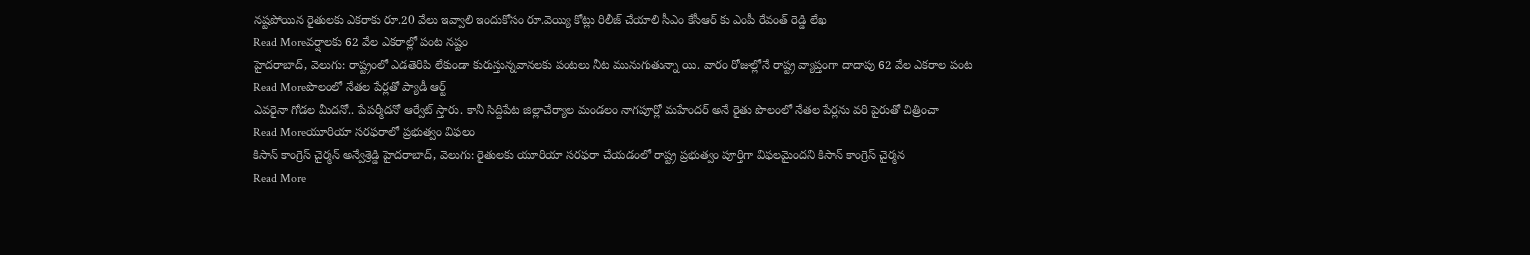నష్టపోయిన రైతులకు ఎకరాకు రూ.20 వేలు ఇవ్వాలి ఇందుకోసం రూ.వెయ్యి కోట్లు రిలీజ్ చేయాలి సీఎం కేసీఆర్ కు ఎంపీ రేవంత్ రెడ్డి లేఖ
Read Moreవర్షాలకు 62 వేల ఎకరాల్లో పంట నష్టం
హైదరాబాద్, వెలుగు: రాష్ట్రంలో ఎడతెరిపి లేకుండా కురుస్తున్నవానలకు పంటలు నీట మునుగుతున్నా యి. వారం రోజుల్లోనే రాష్ట్ర వ్యాప్తంగా దాదాపు 62 వేల ఎకరాల పంట
Read Moreపొలంలో నేతల పేర్లతో ప్యాడీ ఆర్ట్
ఎవరైనా గోడల మీదనో.. పేపర్మీదనో ఆర్వేట్ స్తారు. కానీ సిద్దిపేట జిల్లాచేర్యాల మండలం నాగపూర్లో మహేందర్ అనే రైతు పొలంలో నేతల పేర్లను వరి పైరుతో చిత్రించా
Read Moreయూరియా సరఫరాలో ప్రభుత్వం విఫలం
కిసాన్ కాంగ్రెస్ చైర్మన్ అన్వేశ్రెడ్డి హైదరాబాద్, వెలుగు: రైతులకు యూరియా సరఫరా చేయడంలో రాష్ట్ర ప్రభుత్వం పూర్తిగా విఫలమైందని కిసాన్ కాంగ్రెస్ చైర్మన
Read More